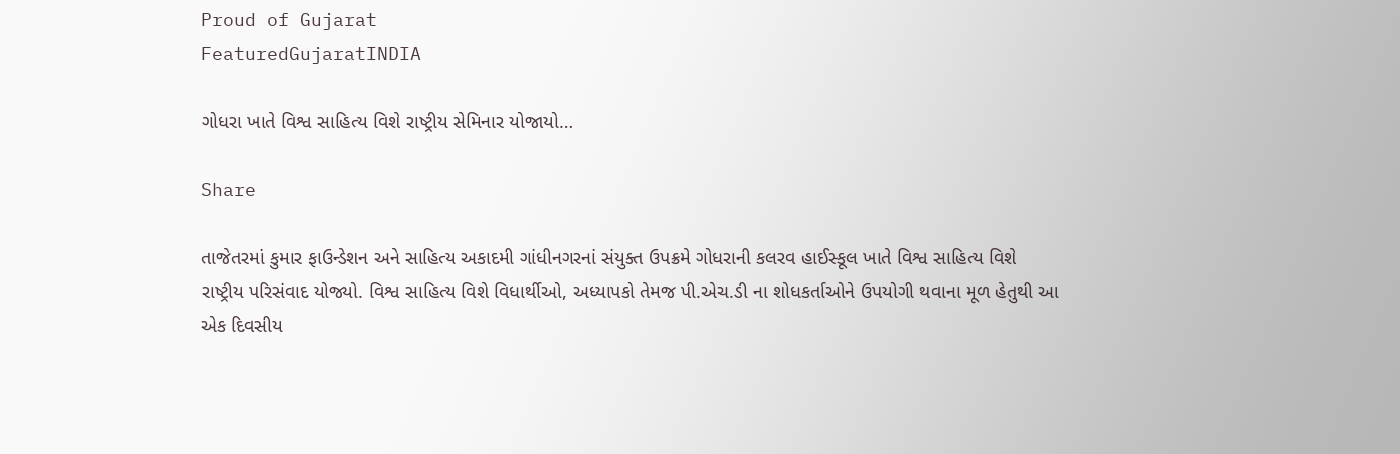Proud of Gujarat
FeaturedGujaratINDIA

ગોધરા ખાતે વિશ્વ સાહિત્ય વિશે રાષ્ટ્રીય સેમિનાર યોજાયો…

Share

તાજેતરમાં કુમાર ફાઉન્ડેશન અને સાહિત્ય અકાદમી ગાંધીનગરનાં સંયુક્ત ઉપક્રમે ગોધરાની કલરવ હાઈસ્કૂલ ખાતે વિશ્વ સાહિત્ય વિશે રાષ્ટ્રીય પરિસંવાદ યોજ્યો. વિશ્વ સાહિત્ય વિશે વિધાર્થીઓ, અધ્યાપકો તેમજ પી.એચ.ડી ના શોધકર્તાઓને ઉપયોગી થવાના મૂળ હેતુથી આ એક દિવસીય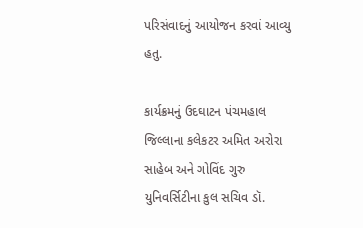પરિસંવાદનું આયોજન કરવાં આવ્યુ હતુ.

કાર્યક્રમનું ઉદઘાટન પંચમહાલ જિલ્લાના કલેકટર અમિત અરોરા સાહેબ અને ગોવિંદ ગુરુ યુનિવર્સિટીના કુલ સચિવ ડૉ.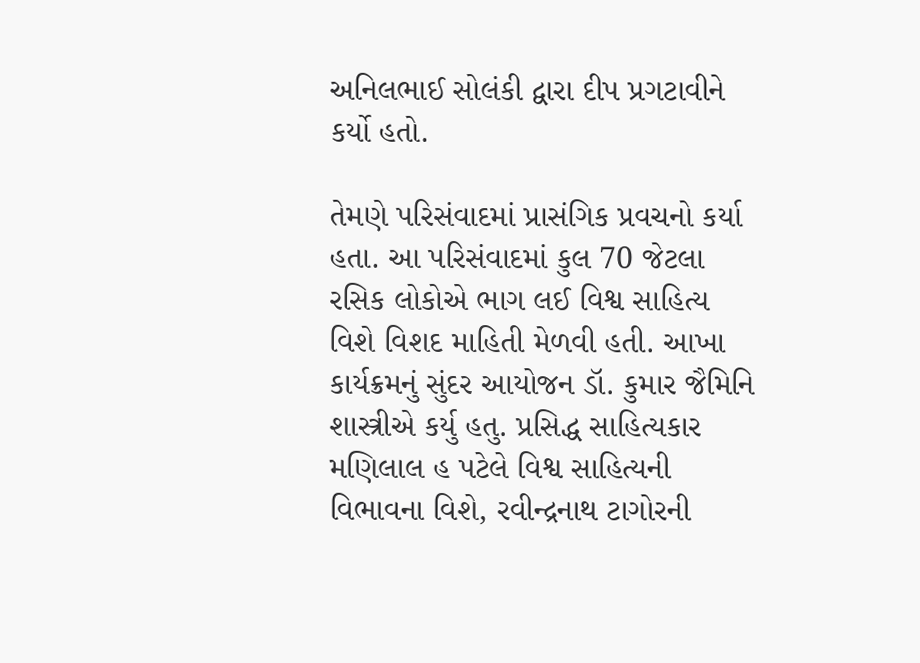અનિલભાઈ સોલંકી દ્વારા દીપ પ્રગટાવીને કર્યો હતો.

તેમણે પરિસંવાદમાં પ્રાસંગિક પ્રવચનો કર્યા હતા. આ પરિસંવાદમાં કુલ 70 જેટલા રસિક લોકોએ ભાગ લઈ વિશ્વ સાહિત્ય વિશે વિશદ માહિતી મેળવી હતી. આખા કાર્યક્રમનું સુંદર આયોજન ડૉ. કુમાર જૈમિનિ શાસ્ત્રીએ કર્યુ હતુ. પ્રસિદ્ધ સાહિત્યકાર મણિલાલ હ પટેલે વિશ્વ સાહિત્યની વિભાવના વિશે, રવીન્દ્રનાથ ટાગોરની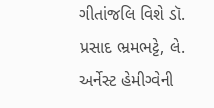ગીતાંજલિ વિશે ડૉ. પ્રસાદ ભ્રમભટ્ટે, લે. અર્નેસ્ટ હેમીગ્વેની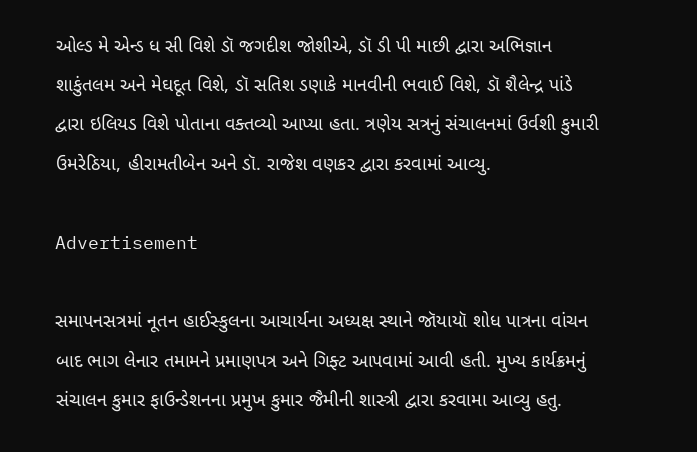ઓલ્ડ મે એન્ડ ધ સી વિશે ડૉ જગદીશ જોશીએ, ડૉ ડી પી માછી દ્વારા અભિજ્ઞાન શાકુંતલમ અને મેઘદૂત વિશે, ડૉ સતિશ ડણાકે માનવીની ભવાઈ વિશે, ડૉ શૈલેન્દ્ર પાંડે દ્વારા ઇલિયડ વિશે પોતાના વક્તવ્યો આપ્યા હતા. ત્રણેય સત્રનું સંચાલનમાં ઉર્વશી કુમારી ઉમરેઠિયા, હીરામતીબેન અને ડૉ. રાજેશ વણકર દ્વારા કરવામાં આવ્યુ.

Advertisement

સમાપનસત્રમાં નૂતન હાઈસ્કુલના આચાર્યના અધ્યક્ષ સ્થાને જૉયાયૉ શોધ પાત્રના વાંચન બાદ ભાગ લેનાર તમામને પ્રમાણપત્ર અને ગિફ્ટ આપવામાં આવી હતી. મુખ્ય કાર્યક્રમનું સંચાલન કુમાર ફાઉન્ડેશનના પ્રમુખ કુમાર જૈમીની શાસ્ત્રી દ્વારા કરવામા આવ્યુ હતુ.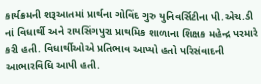કાર્યક્રમની શરૂઆતમાં પ્રાર્થના ગોવિંદ ગુરુ યુનિવર્સિટીના પી.એચ.ડી નાં વિધાર્થી અને રાયસિંગપુરા પ્રાથમિક શાળાના શિક્ષક મહેન્દ્ર પરમારે કરી હતી. વિધાર્થીઓએ પ્રતિભાવ આપ્યો હતો પરિસંવાદની આભારવિધિ આપી હતી.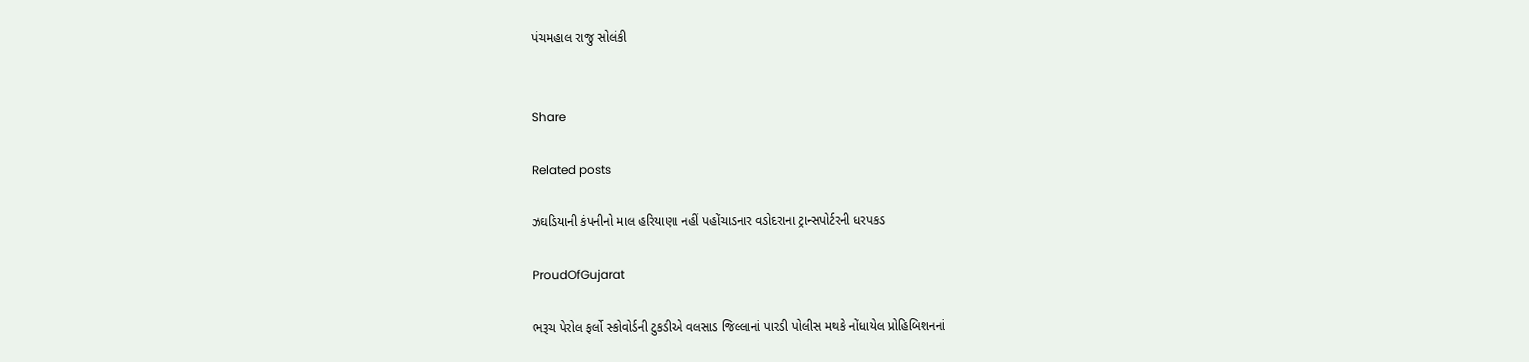પંચમહાલ રાજુ સોલંકી


Share

Related posts

ઝઘડિયાની કંપનીનો માલ હરિયાણા નહીં પહોંચાડનાર વડોદરાના ટ્રાન્સપોર્ટરની ધરપકડ

ProudOfGujarat

ભરૂચ પેરોલ ફર્લો સ્કોવોર્ડની ટુકડીએ વલસાડ જિલ્લાનાં પારડી પોલીસ મથકે નોંધાયેલ પ્રોહિબિશનનાં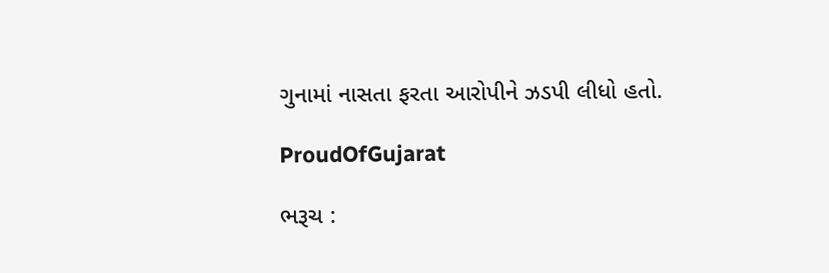ગુનામાં નાસતા ફરતા આરોપીને ઝડપી લીધો હતો.

ProudOfGujarat

ભરૂચ :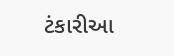ટંકારીઆ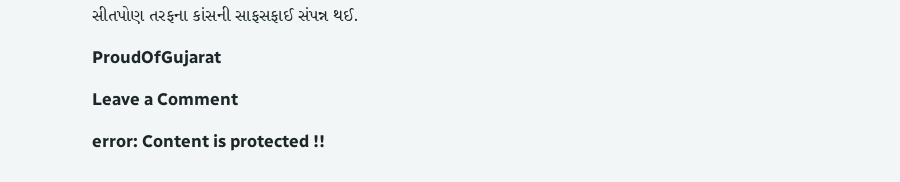સીતપોણ તરફના કાંસની સાફસફાઈ સંપન્ન થઈ.

ProudOfGujarat

Leave a Comment

error: Content is protected !!